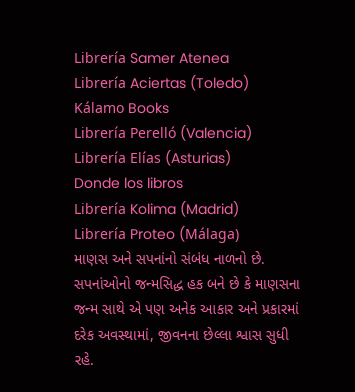Librería Samer Atenea
Librería Aciertas (Toledo)
Kálamo Books
Librería Perelló (Valencia)
Librería Elías (Asturias)
Donde los libros
Librería Kolima (Madrid)
Librería Proteo (Málaga)
માણસ અને સપનાંનો સંબંધ નાળનો છે. સપનાંઓનો જન્મસિદ્ધ હક બને છે કે માણસના જન્મ સાથે એ પણ અનેક આકાર અને પ્રકારમાં દરેક અવસ્થામાં, જીવનના છેલ્લા શ્વાસ સુધી રહે.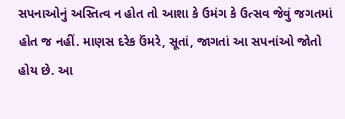સપનાઓનું અસ્તિત્વ ન હોત તો આશા કે ઉમંગ કે ઉત્સવ જેવું જગતમાં હોત જ નહીં. માણસ દરેક ઉંમરે, સૂતાં, જાગતાં આ સપનાંઓ જોતો હોય છે. આ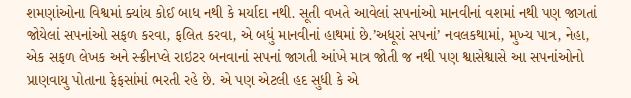શમણાંઓના વિશ્વમાં ક્યાંય કોઈ બાધ નથી કે મર્યાદા નથી. સૂતી વખતે આવેલાં સપનાંઓ માનવીનાં વશમાં નથી પણ જાગતાં જોયેલાં સપનાંઓ સફળ કરવા, ફલિત કરવા, એ બધું માનવીનાં હાથમાં છે.’અધૂરાં સપનાં’ નવલકથામાં, મુખ્ય પાત્ર, નેહા, એક સફળ લેખક અને સ્ક્રીનપ્લે રાઇટર બનવાનાં સપનાં જાગતી આંખે માત્ર જોતી જ નથી પણ શ્વાસેશ્વાસે આ સપનાંઓનો પ્રાણવાયુ પોતાના ફેફસાંમાં ભરતી રહે છે. એ પણ એટલી હદ સુધી કે એ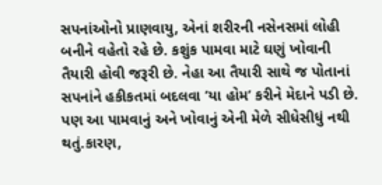સપનાંઓનો પ્રાણવાયુ, એનાં શરીરની નસેનસમાં લોહી બનીને વહેતો રહે છે. કશુંક પામવા માટે ઘણું ખોવાની તૈયારી હોવી જરૂરી છે. નેહા આ તૈયારી સાથે જ પોતાનાં સપનાંને હકીકતમાં બદલવા ’યા હોમ’ કરીને મેદાને પડી છે. પણ આ પામવાનું અને ખોવાનું એની મેળે સીધેસીધું નથી થતું.કારણ,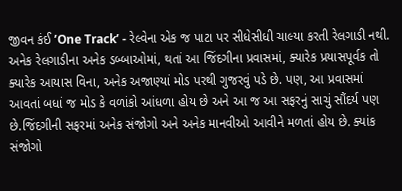જીવન કંઈ ’One Track’ - રેલ્વેના એક જ પાટા પર સીધેસીધી ચાલ્યા કરતી રેલગાડી નથી. અનેક રેલગાડીના અનેક ડબ્બાઓમાં, થતાં આ જિંદગીના પ્રવાસમાં, ક્યારેક પ્રયાસપૂર્વક તો ક્યારેક આયાસ વિના, અનેક અજાણ્યાં મોડ પરથી ગુજરવું પડે છે. પણ, આ પ્રવાસમાં આવતાં બધાં જ મોડ કે વળાંકો આંધળા હોય છે અને આ જ આ સફરનું સાચું સૌંદર્ય પણ છે.જિંદગીની સફરમાં અનેક સંજોગો અને અનેક માનવીઓ આવીને મળતાં હોય છે. ક્યાંક સંજોગો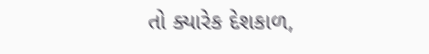તો ક્યારેક દેશકાળ,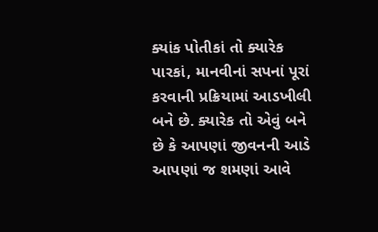ક્યાંક પોતીકાં તો ક્યારેક પારકાં, માનવીનાં સપનાં પૂરાં કરવાની પ્રક્રિયામાં આડખીલી બને છે. ક્યારેક તો એવું બને છે કે આપણાં જીવનની આડે આપણાં જ શમણાં આવે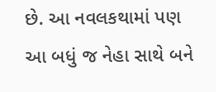છે. આ નવલકથામાં પણ આ બધું જ નેહા સાથે બને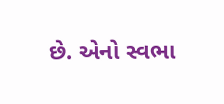છે. એનો સ્વભા